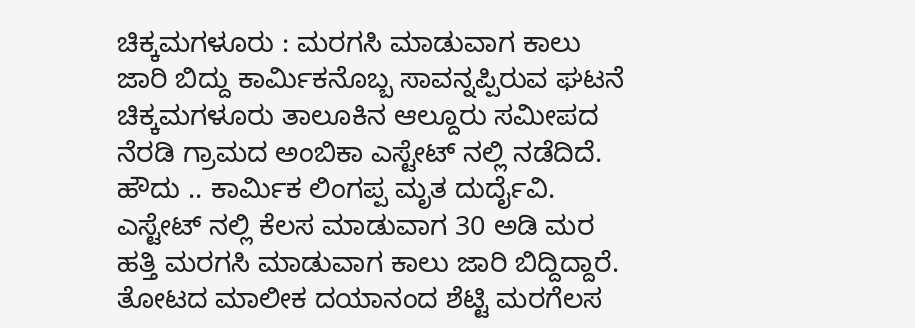ಚಿಕ್ಕಮಗಳೂರು : ಮರಗಸಿ ಮಾಡುವಾಗ ಕಾಲು ಜಾರಿ ಬಿದ್ದು ಕಾರ್ಮಿಕನೊಬ್ಬ ಸಾವನ್ನಪ್ಪಿರುವ ಘಟನೆ ಚಿಕ್ಕಮಗಳೂರು ತಾಲೂಕಿನ ಆಲ್ದೂರು ಸಮೀಪದ ನೆರಡಿ ಗ್ರಾಮದ ಅಂಬಿಕಾ ಎಸ್ಟೇಟ್ ನಲ್ಲಿ ನಡೆದಿದೆ.
ಹೌದು .. ಕಾರ್ಮಿಕ ಲಿಂಗಪ್ಪ ಮೃತ ದುರ್ದೈವಿ. ಎಸ್ಟೇಟ್ ನಲ್ಲಿ ಕೆಲಸ ಮಾಡುವಾಗ 30 ಅಡಿ ಮರ ಹತ್ತಿ ಮರಗಸಿ ಮಾಡುವಾಗ ಕಾಲು ಜಾರಿ ಬಿದ್ದಿದ್ದಾರೆ.
ತೋಟದ ಮಾಲೀಕ ದಯಾನಂದ ಶೆಟ್ಟಿ ಮರಗೆಲಸ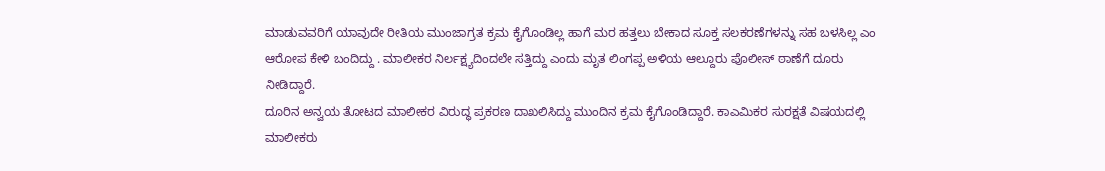ಮಾಡುವವರಿಗೆ ಯಾವುದೇ ರೀತಿಯ ಮುಂಜಾಗ್ರತ ಕ್ರಮ ಕೈಗೊಂಡಿಲ್ಲ ಹಾಗೆ ಮರ ಹತ್ತಲು ಬೇಕಾದ ಸೂಕ್ತ ಸಲಕರಣೆಗಳನ್ನು ಸಹ ಬಳಸಿಲ್ಲ ಎಂ ಆರೋಪ ಕೇಳಿ ಬಂದಿದ್ದು . ಮಾಲೀಕರ ನಿರ್ಲಕ್ಷ್ಯದಿಂದಲೇ ಸತ್ತಿದ್ದು ಎಂದು ಮೃತ ಲಿಂಗಪ್ಪ ಅಳಿಯ ಆಲ್ದೂರು ಪೊಲೀಸ್ ಠಾಣೆಗೆ ದೂರು ನೀಡಿದ್ದಾರೆ.
ದೂರಿನ ಅನ್ವಯ ತೋಟದ ಮಾಲೀಕರ ವಿರುದ್ಧ ಪ್ರಕರಣ ದಾಖಲಿಸಿದ್ದು ಮುಂದಿನ ಕ್ರಮ ಕೈಗೊಂಡಿದ್ದಾರೆ. ಕಾಎಮಿಕರ ಸುರಕ್ಷತೆ ವಿಷಯದಲ್ಲಿ ಮಾಲೀಕರು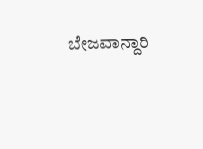ಬೇಜವಾನ್ದಾರಿ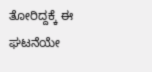ತೋರಿದ್ದಕ್ಕೆ ಈ ಘಟನೆಯೇ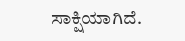ಸಾಕ್ಷಿಯಾಗಿದೆ.